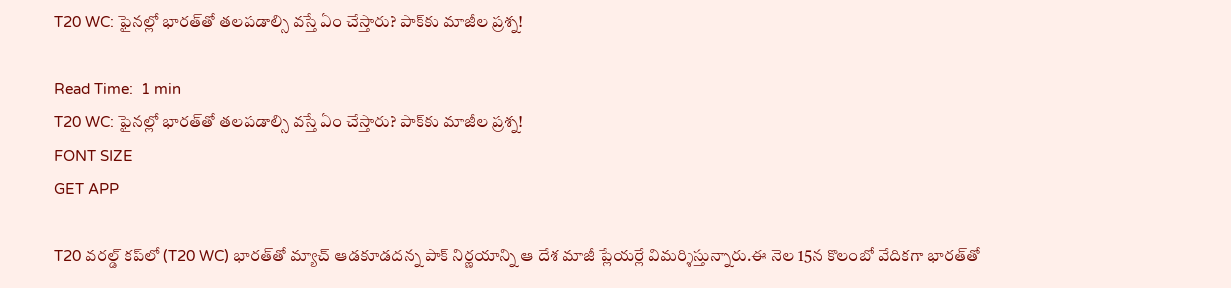T20 WC: ఫైనల్లో భారత్‌తో తలపడాల్సి వస్తే ఏం చేస్తారు? పాక్‌కు మాజీల ప్రశ్న!

Read Time:  1 min
T20 WC: ఫైనల్లో భారత్‌తో తలపడాల్సి వస్తే ఏం చేస్తారు? పాక్‌కు మాజీల ప్రశ్న!
FONT SIZE
GET APP

T20 వరల్డ్ కప్‌లో (T20 WC) భారత్‌తో మ్యాచ్ ఆడకూడదన్న పాక్ నిర్ణయాన్ని ఆ దేశ మాజీ ప్లేయర్లే విమర్శిస్తున్నారు.ఈ నెల‌ 15న కొలంబో వేదికగా భారత్‌తో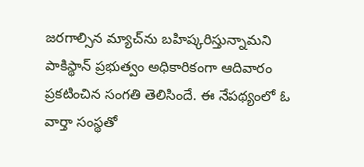జరగాల్సిన మ్యాచ్‌‌ను బహిష్కరిస్తున్నామని పాకిస్థాన్ ప్రభుత్వం అధికారికంగా ఆదివారం ప్రకటించిన సంగతి తెలిసిందే. ఈ నేపథ్యంలో ఓ వార్తా సంస్థతో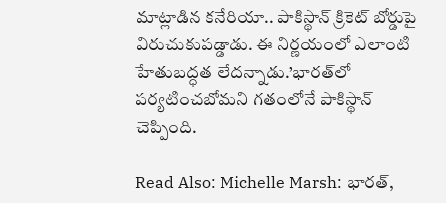మాట్లాడిన కనేరియా.. పాకిస్థాన్ క్రికెట్ బోర్డుపై విరుచుకుపడ్డాడు. ఈ నిర్ణయంలో ఎలాంటి హేతుబద్ధత లేదన్నాడు.’భారత్‌లో పర్యటించబోమని గతంలోనే పాకిస్థాన్ చెప్పింది.

Read Also: Michelle Marsh: భారత్,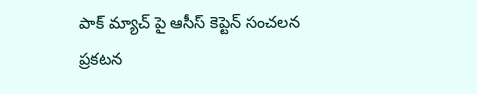పాక్ మ్యాచ్ పై ఆసీస్ కెప్టెన్ సంచ‌ల‌న ప్ర‌క‌ట‌న‌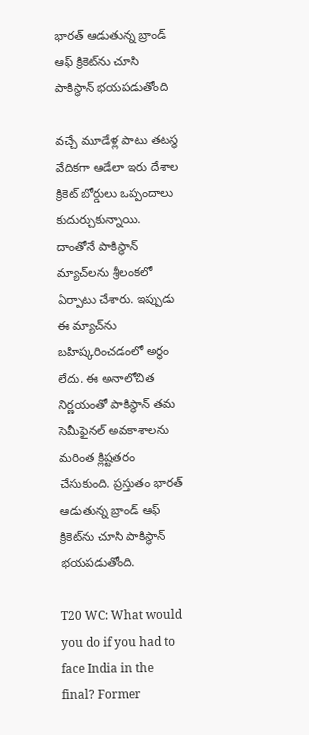భారత్ ఆడుతున్న బ్రాండ్ ఆఫ్ క్రికెట్‌ను చూసి పాకిస్థాన్ భయపడుతోంది

వచ్చే మూడేళ్ల పాటు తటస్థ వేదికగా ఆడేలా ఇరు దేశాల క్రికెట్ బోర్డులు ఒప్పందాలు కుదుర్చుకున్నాయి. దాంతోనే పాకిస్థాన్ మ్యాచ్‌లను శ్రీలంకలో ఏర్పాటు చేశారు. ఇప్పుడు ఈ మ్యాచ్‌ను బహిష్కరించడంలో అర్థం లేదు. ఈ అనాలోచిత నిర్ణయంతో పాకిస్థాన్ తమ సెమీఫైనల్ అవకాశాలను మరింత క్లిష్టతరం చేసుకుంది. ప్రస్తుతం భారత్ ఆడుతున్న బ్రాండ్ ఆఫ్ క్రికెట్‌ను చూసి పాకిస్థాన్ భయపడుతోంది.

T20 WC: What would you do if you had to face India in the final? Former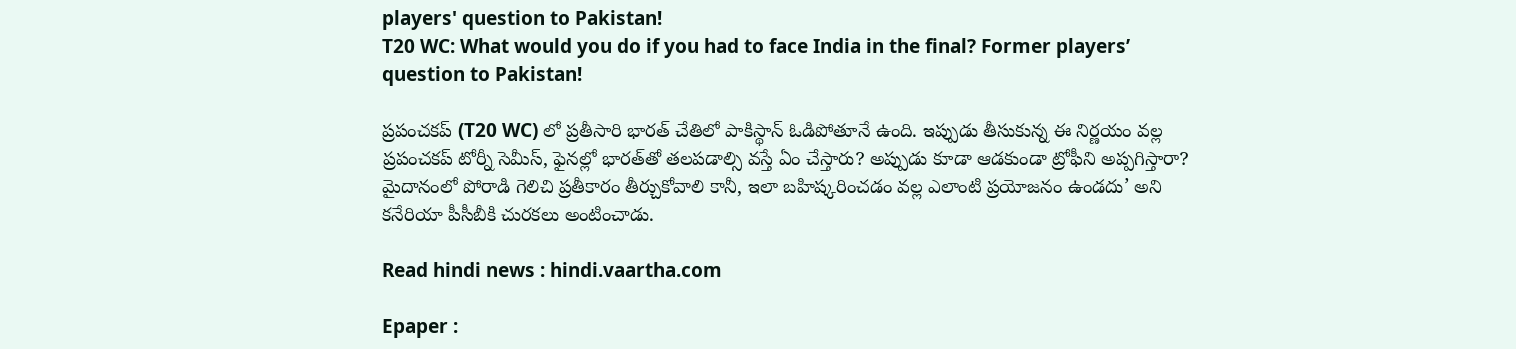players' question to Pakistan!
T20 WC: What would you do if you had to face India in the final? Former players’ question to Pakistan!

ప్రపంచకప్‌ (T20 WC) లో ప్రతీసారి భారత్ చేతిలో పాకిస్థాన్ ఓడిపోతూనే ఉంది. ఇప్పుడు తీసుకున్న ఈ నిర్ణయం వల్ల ప్రపంచకప్ టోర్నీ సెమీస్, ఫైనల్లో భారత్‌తో తలపడాల్సి వస్తే ఏం చేస్తారు? అప్పుడు కూడా ఆడకుండా ట్రోఫీని అప్పగిస్తారా? మైదానంలో పోరాడి గెలిచి ప్రతీకారం తీర్చుకోవాలి కానీ, ఇలా బహిష్కరించడం వల్ల ఎలాంటి ప్రయోజనం ఉండదు’ అని కనేరియా పీసీబీకి చురకలు అంటించాడు.

Read hindi news : hindi.vaartha.com

Epaper :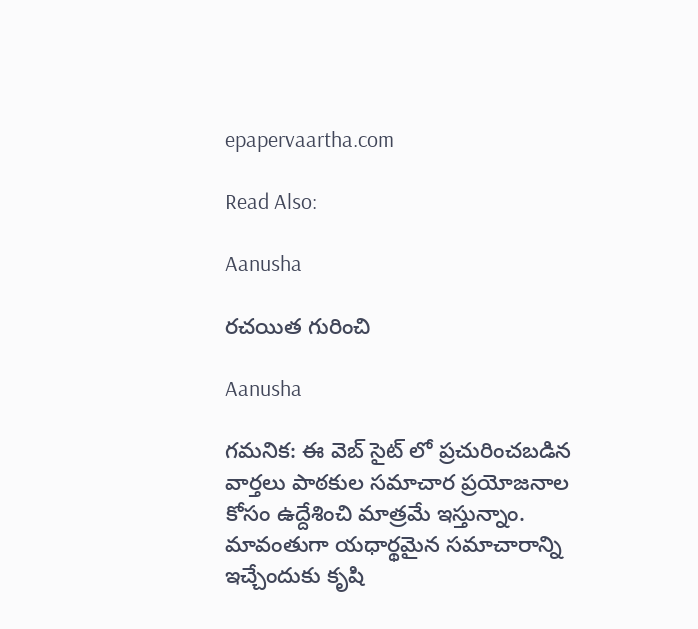epapervaartha.com

Read Also:

Aanusha

రచయిత గురించి

Aanusha

గమనిక: ఈ వెబ్ సైట్ లో ప్రచురించబడిన వార్తలు పాఠకుల సమాచార ప్రయోజనాల కోసం ఉద్దేశించి మాత్రమే ఇస్తున్నాం. మావంతుగా యధార్థమైన సమాచారాన్ని ఇచ్చేందుకు కృషి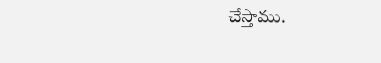చేస్తాము.